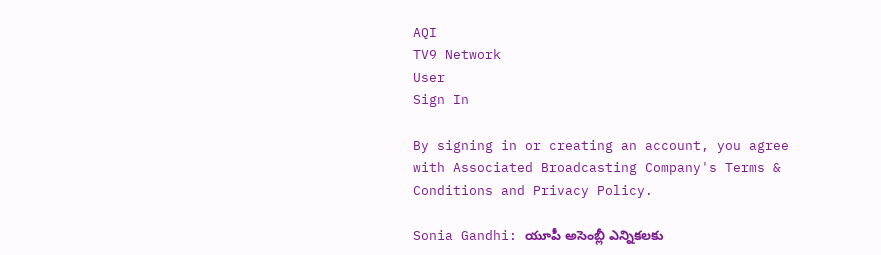AQI
TV9 Network
User
Sign In

By signing in or creating an account, you agree with Associated Broadcasting Company's Terms & Conditions and Privacy Policy.

Sonia Gandhi: యూపీ అసెంబ్లీ ఎన్నికలకు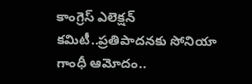కాంగ్రెస్ ఎలెక్షన్ కమిటీ..ప్రతిపాదనకు సోనియా గాంధీ ఆమోదం..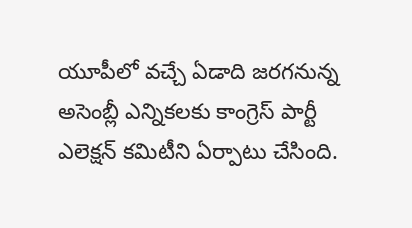యూపీలో వచ్చే ఏడాది జరగనున్న అసెంబ్లీ ఎన్నికలకు కాంగ్రెస్ పార్టీ ఎలెక్షన్ కమిటీని ఏర్పాటు చేసింది.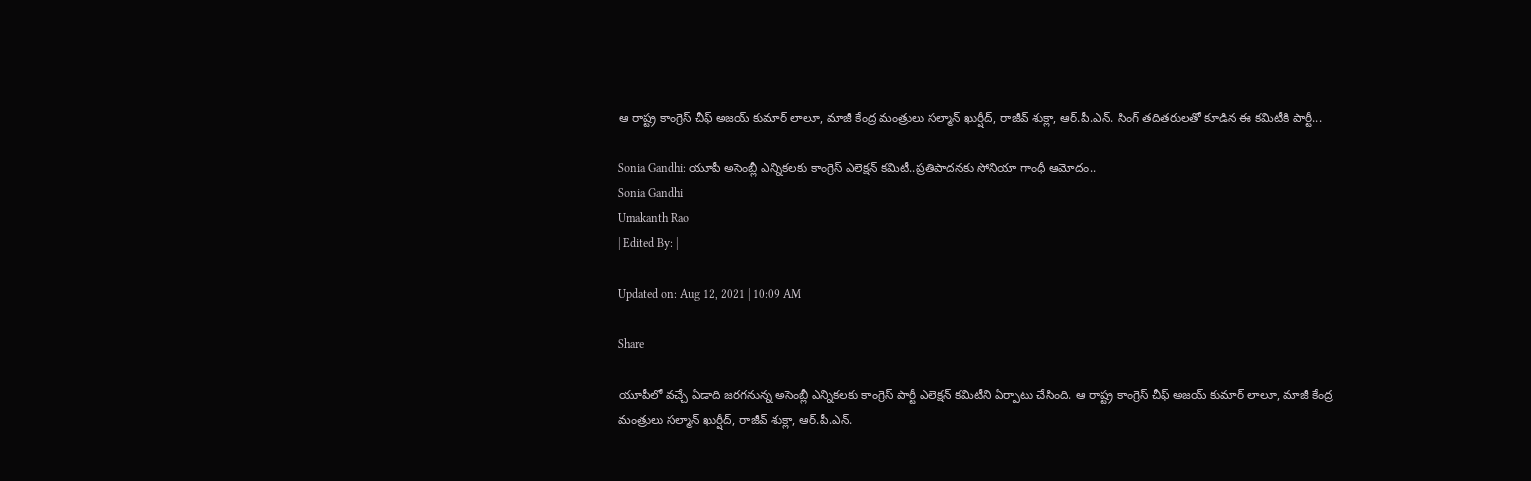ఆ రాష్ట్ర కాంగ్రెస్ చీఫ్ అజయ్ కుమార్ లాలూ, మాజీ కేంద్ర మంత్రులు సల్మాన్ ఖుర్షీద్, రాజీవ్ శుక్లా, ఆర్.పీ.ఎన్. సింగ్ తదితరులతో కూడిన ఈ కమిటీకి పార్టీ...

Sonia Gandhi: యూపీ అసెంబ్లీ ఎన్నికలకు కాంగ్రెస్ ఎలెక్షన్ కమిటీ..ప్రతిపాదనకు సోనియా గాంధీ ఆమోదం..
Sonia Gandhi
Umakanth Rao
| Edited By: |

Updated on: Aug 12, 2021 | 10:09 AM

Share

యూపీలో వచ్చే ఏడాది జరగనున్న అసెంబ్లీ ఎన్నికలకు కాంగ్రెస్ పార్టీ ఎలెక్షన్ కమిటీని ఏర్పాటు చేసింది. ఆ రాష్ట్ర కాంగ్రెస్ చీఫ్ అజయ్ కుమార్ లాలూ, మాజీ కేంద్ర మంత్రులు సల్మాన్ ఖుర్షీద్, రాజీవ్ శుక్లా, ఆర్.పీ.ఎన్.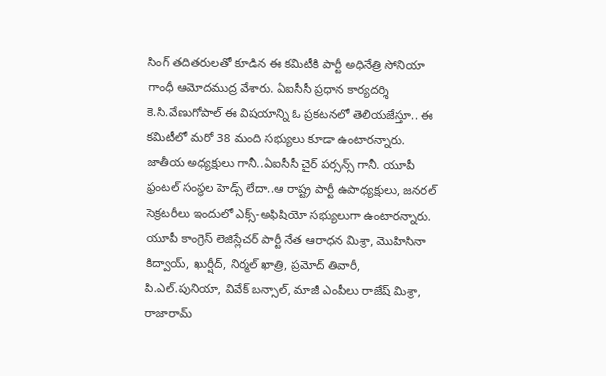సింగ్ తదితరులతో కూడిన ఈ కమిటీకి పార్టీ అధినేత్రి సోనియా గాంధీ ఆమోదముద్ర వేశారు. ఏఐసీసీ ప్రధాన కార్యదర్శి కె.సి.వేణుగోపాల్ ఈ విషయాన్ని ఓ ప్రకటనలో తెలియజేస్తూ.. ఈ కమిటీలో మరో 38 మంది సభ్యులు కూడా ఉంటారన్నారు. జాతీయ అధ్యక్షులు గానీ..ఏఐసీసీ చైర్ పర్సన్స్ గానీ. యూపీ ఫ్రంటల్ సంస్థల హెడ్స్ లేదా..ఆ రాష్ట్ర పార్టీ ఉపాధ్యక్షులు, జనరల్ సెక్రటరీలు ఇందులో ఎక్స్-అఫిషియో సభ్యులుగా ఉంటారన్నారు. యూపీ కాంగ్రెస్ లెజిస్లేచర్ పార్టీ నేత ఆరాధన మిశ్రా, మొహిసినా కిద్వాయ్, ఖుర్షీద్, నిర్మల్ ఖాత్రి, ప్రమోద్ తివారీ, పి.ఎల్.పునియా, వివేక్ బన్సాల్, మాజీ ఎంపీలు రాజేష్ మిశ్రా, రాజారామ్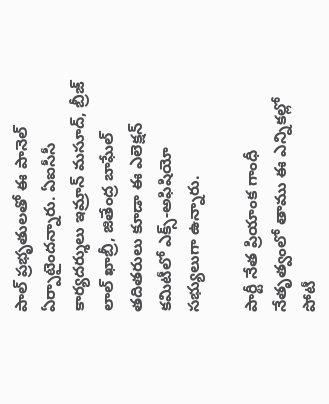పాల్ ప్రభృతులతో ఈ పానెల్ ఏర్పాటైందన్నారు. ఏఐసీసీ కార్యదర్శులు ఇమ్రాన్ మసూద్, బ్రీజ్ లాల్ ఖాబ్రీ, జితేంద్ర బాఘేల్ తదితరులు కూడా ఈ ఎలెక్షన్ కమిటీలో ఎక్స్-అఫిషియో సభ్యులుగా ఉన్నారు.

పార్టీ నేత ప్రియాంక గాంధీ నేతృత్వంలో తాము ఈ ఎన్నికల్లో పోటీ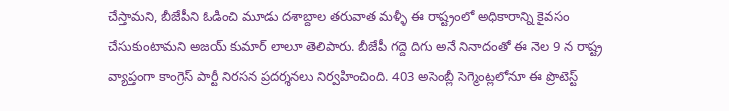చేస్తామని, బీజేపీని ఓడించి మూడు దశాబ్దాల తరువాత మళ్ళీ ఈ రాష్ట్రంలో అధికారాన్ని కైవసం చేసుకుంటామని అజయ్ కుమార్ లాలూ తెలిపారు. బీజేపీ గద్దె దిగు అనే నినాదంతో ఈ నెల 9 న రాష్ట్ర వ్యాప్తంగా కాంగ్రెస్ పార్టీ నిరసన ప్రదర్శనలు నిర్వహించింది. 403 అసెంబ్లీ సెగ్మెంట్లలోనూ ఈ ప్రొటెస్ట్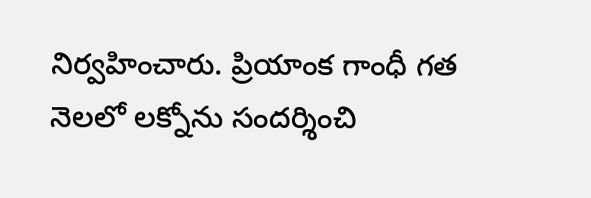నిర్వహించారు. ప్రియాంక గాంధీ గత నెలలో లక్నోను సందర్శించి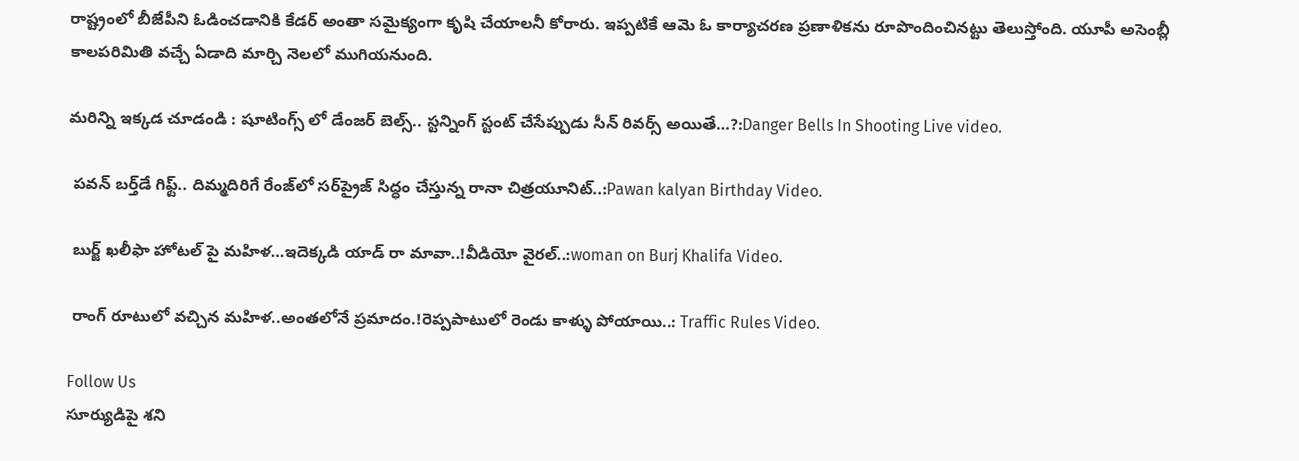రాష్ట్రంలో బీజేపీని ఓడించడానికి కేడర్ అంతా సమైక్యంగా కృషి చేయాలనీ కోరారు. ఇప్పటికే ఆమె ఓ కార్యాచరణ ప్రణాళికను రూపొందించినట్టు తెలుస్తోంది. యూపీ అసెంబ్లీ కాలపరిమితి వచ్చే ఏడాది మార్చి నెలలో ముగియనుంది.

మరిన్ని ఇక్కడ చూడండి : షూటింగ్స్ లో డేంజర్ బెల్స్.. స్టన్నింగ్‌ స్టంట్‌ చేసేప్పుడు సీన్ రివర్స్ అయితే…?:Danger Bells In Shooting Live video.

 పవన్‌ బర్త్‌డే గిఫ్ట్.. దిమ్మదిరిగే రేంజ్‌లో సర్‌ప్రైజ్‌ సిద్ధం చేస్తున్న రానా చిత్రయూనిట్..:Pawan kalyan Birthday Video.

 బుర్జ్ ఖలీఫా హోటల్ పై మహిళ…ఇదెక్కడి యాడ్ రా మావా..!వీడియో వైరల్..:woman on Burj Khalifa Video.

 రాంగ్‌ రూటులో వచ్చిన మహిళ..అంతలోనే ప్రమాదం.!రెప్పపాటులో రెండు కాళ్ళు పోయాయి..: Traffic Rules Video.

Follow Us
సూర్యుడిపై శని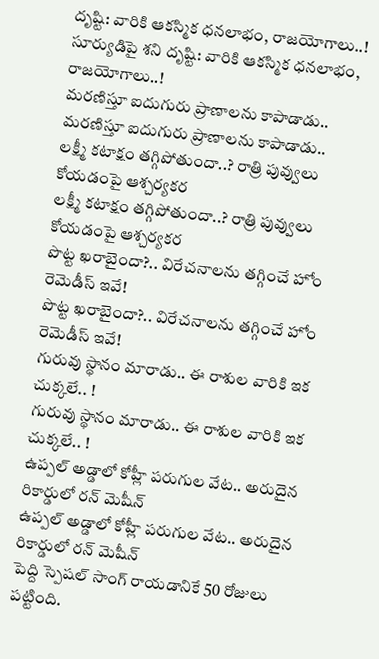దృష్టి: వారికి ఆకస్మిక ధనలాభం, రాజయోగాలు..!
సూర్యుడిపై శని దృష్టి: వారికి ఆకస్మిక ధనలాభం, రాజయోగాలు..!
మరణిస్తూ ఐదుగురు ప్రాణాలను కాపాడాడు..
మరణిస్తూ ఐదుగురు ప్రాణాలను కాపాడాడు..
లక్ష్మీ కటాక్షం తగ్గిపోతుందా..? రాత్రి పువ్వులు కోయడంపై ఆశ్చర్యకర
లక్ష్మీ కటాక్షం తగ్గిపోతుందా..? రాత్రి పువ్వులు కోయడంపై ఆశ్చర్యకర
పొట్ట ఖరాబైందా?.. విరేచనాలను తగ్గించే హోం రెమెడీస్ ఇవే!
పొట్ట ఖరాబైందా?.. విరేచనాలను తగ్గించే హోం రెమెడీస్ ఇవే!
గురువు స్థానం మారాడు.. ఈ రాశుల వారికి ఇక చుక్కలే.. !
గురువు స్థానం మారాడు.. ఈ రాశుల వారికి ఇక చుక్కలే.. !
ఉప్పల్ అడ్డాలో కోహ్లీ పరుగుల వేట.. అరుదైన రికార్డులో రన్ మెషీన్
ఉప్పల్ అడ్డాలో కోహ్లీ పరుగుల వేట.. అరుదైన రికార్డులో రన్ మెషీన్
పెద్ది స్పెషల్ సాంగ్ రాయడానికే 50 రోజులు పట్టింది.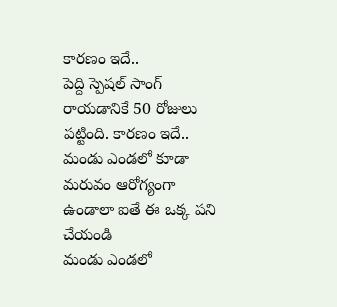కారణం ఇదే..
పెద్ది స్పెషల్ సాంగ్ రాయడానికే 50 రోజులు పట్టింది. కారణం ఇదే..
మండు ఎండలో కూడా మరువం ఆరోగ్యంగా ఉండాలా ఐతే ఈ ఒక్క పని చేయండి
మండు ఎండలో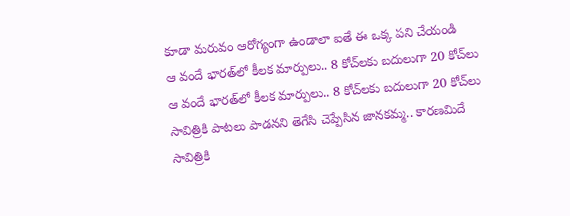కూడా మరువం ఆరోగ్యంగా ఉండాలా ఐతే ఈ ఒక్క పని చేయండి
ఆ వందే భారత్‌లో కీలక మార్పులు.. 8 కోచ్‌లకు బదులుగా 20 కోచ్‌లు
ఆ వందే భారత్‌లో కీలక మార్పులు.. 8 కోచ్‌లకు బదులుగా 20 కోచ్‌లు
సావిత్రికి పాటలు పాడనని తెగేసి చెప్పేసిన జానకమ్మ.. కారణమిదే
సావిత్రికి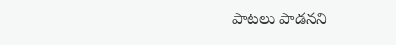పాటలు పాడనని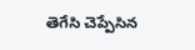తెగేసి చెప్పేసిన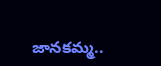జానకమ్మ..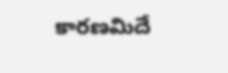కారణమిదే